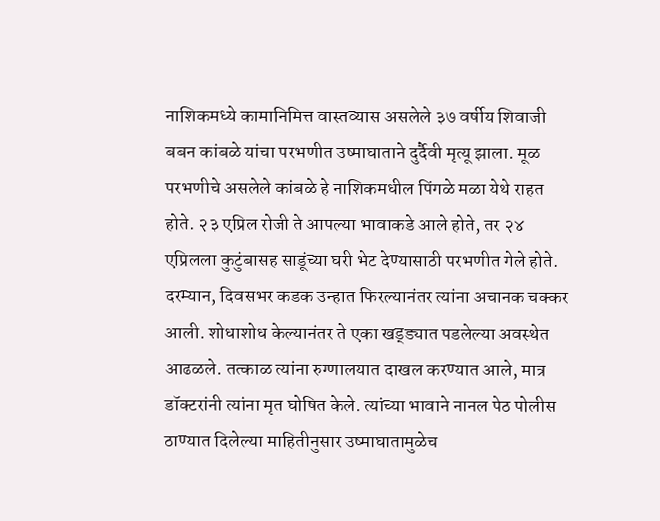नाशिकमध्ये कामानिमित्त वास्तव्यास असलेले ३७ वर्षीय शिवाजी बबन कांबळे यांचा परभणीत उष्माघाताने दुर्दैवी मृत्यू झाला. मूळ परभणीचे असलेले कांबळे हे नाशिकमधील पिंगळे मळा येथे राहत होते. २३ एप्रिल रोजी ते आपल्या भावाकडे आले होते, तर २४ एप्रिलला कुटुंबासह साडूंच्या घरी भेट देण्यासाठी परभणीत गेले होते.
दरम्यान, दिवसभर कडक उन्हात फिरल्यानंतर त्यांना अचानक चक्कर आली. शोधाशोध केल्यानंतर ते एका खड्ड्यात पडलेल्या अवस्थेत आढळले. तत्काळ त्यांना रुग्णालयात दाखल करण्यात आले, मात्र डॉक्टरांनी त्यांना मृत घोषित केले. त्यांच्या भावाने नानल पेठ पोलीस ठाण्यात दिलेल्या माहितीनुसार उष्माघातामुळेच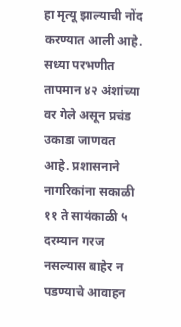हा मृत्यू झाल्याची नोंद करण्यात आली आहे.
सध्या परभणीत तापमान ४२ अंशांच्या वर गेले असून प्रचंड उकाडा जाणवत आहे. प्रशासनाने नागरिकांना सकाळी ११ ते सायंकाळी ५ दरम्यान गरज नसल्यास बाहेर न पडण्याचे आवाहन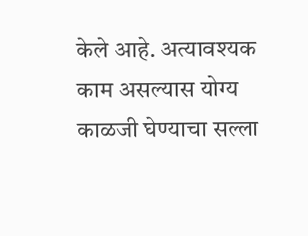केले आहे. अत्यावश्यक काम असल्यास योग्य काळजी घेण्याचा सल्ला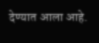देण्यात आला आहे.